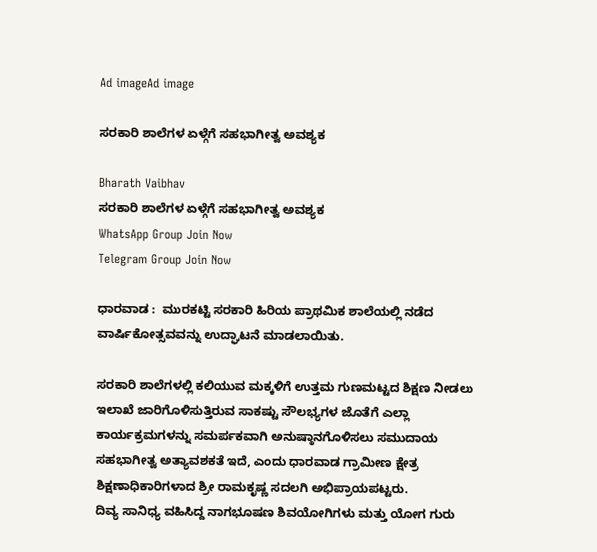Ad imageAd image

ಸರಕಾರಿ ಶಾಲೆಗಳ ಏಳ್ಗೆಗೆ ಸಹಭಾಗೀತ್ವ ಅವಶ್ಯಕ

Bharath Vaibhav
ಸರಕಾರಿ ಶಾಲೆಗಳ ಏಳ್ಗೆಗೆ ಸಹಭಾಗೀತ್ವ ಅವಶ್ಯಕ
WhatsApp Group Join Now
Telegram Group Join Now

ಧಾರವಾಡ :  ಮುರಕಟ್ಟಿ ಸರಕಾರಿ ಹಿರಿಯ ಪ್ರಾಥಮಿಕ ಶಾಲೆಯಲ್ಲಿ ನಡೆದ ವಾರ್ಷಿಕೋತ್ಸವವನ್ನು ಉದ್ಘಾಟನೆ ಮಾಡಲಾಯಿತು.

ಸರಕಾರಿ ಶಾಲೆಗಳಲ್ಲಿ ಕಲಿಯುವ ಮಕ್ಕಳಿಗೆ ಉತ್ತಮ ಗುಣಮಟ್ಟದ ಶಿಕ್ಷಣ ನೀಡಲು ಇಲಾಖೆ ಜಾರಿಗೊಳಿಸುತ್ತಿರುವ ಸಾಕಷ್ಟು ಸೌಲಭ್ಯಗಳ ಜೊತೆಗೆ ಎಲ್ಲಾ ಕಾರ್ಯಕ್ರಮಗಳನ್ನು ಸಮರ್ಪಕವಾಗಿ ಅನುಷ್ಠಾನಗೊಳಿಸಲು ಸಮುದಾಯ ಸಹಭಾಗೀತ್ವ ಅತ್ಯಾವಶಕತೆ ಇದೆ, ಎಂದು ಧಾರವಾಡ ಗ್ರಾಮೀಣ ಕ್ಷೇತ್ರ ಶಿಕ್ಷಣಾಧಿಕಾರಿಗಳಾದ ಶ್ರೀ ರಾಮಕೃಷ್ಣ ಸದಲಗಿ ಅಭಿಪ್ರಾಯಪಟ್ಟರು.
ದಿವ್ಯ ಸಾನಿಧ್ಯ ವಹಿಸಿದ್ದ ನಾಗಭೂಷಣ ಶಿವಯೋಗಿಗಳು ಮತ್ತು ಯೋಗ ಗುರು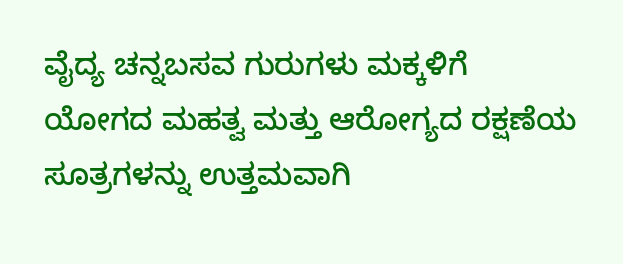ವೈದ್ಯ ಚನ್ನಬಸವ ಗುರುಗಳು ಮಕ್ಕಳಿಗೆ ಯೋಗದ ಮಹತ್ವ ಮತ್ತು ಆರೋಗ್ಯದ ರಕ್ಷಣೆಯ ಸೂತ್ರಗಳನ್ನು ಉತ್ತಮವಾಗಿ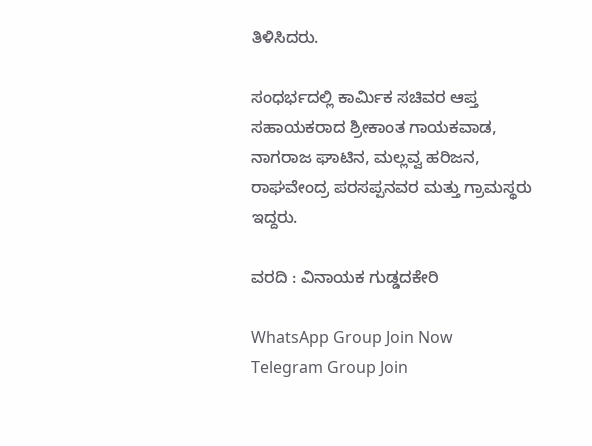ತಿಳಿಸಿದರು.

ಸಂಧರ್ಭದಲ್ಲಿ ಕಾರ್ಮಿಕ ಸಚಿವರ ಆಪ್ತ ಸಹಾಯಕರಾದ ಶ್ರೀಕಾಂತ ಗಾಯಕವಾಡ, ನಾಗರಾಜ ಘಾಟಿನ, ಮಲ್ಲವ್ವ ಹರಿಜನ, ರಾಘವೇಂದ್ರ ಪರಸಪ್ಪನವರ ಮತ್ತು ಗ್ರಾಮಸ್ಥರು ಇದ್ದರು.

ವರದಿ : ವಿನಾಯಕ ಗುಡ್ಡದಕೇರಿ

WhatsApp Group Join Now
Telegram Group Join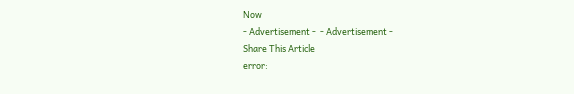Now
- Advertisement -  - Advertisement -
Share This Article
error: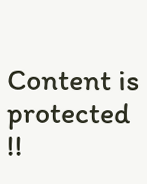Content is protected !!